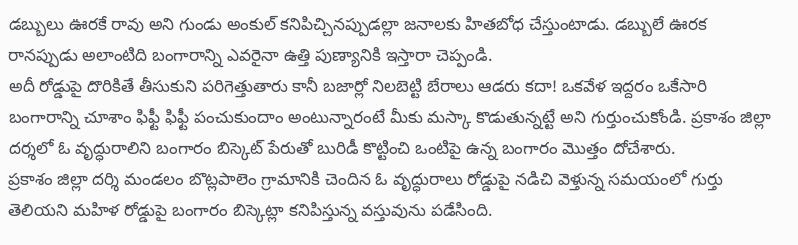డబ్బులు ఊరకే రావు అని గుండు అంకుల్ కనిపిచ్చినప్పుడల్లా జనాలకు హితబోధ చేస్తుంటాడు. డబ్బులే ఊరక రానప్పుడు అలాంటిది బంగారాన్ని ఎవరైనా ఉత్తి పుణ్యానికి ఇస్తారా చెప్పండి.
అదీ రోడ్డుపై దొరికితే తీసుకుని పరిగెత్తుతారు కానీ బజార్లో నిలబెట్టి బేరాలు ఆడరు కదా! ఒకవేళ ఇద్దరం ఒకేసారి బంగారాన్ని చూశాం ఫిఫ్టీ ఫిఫ్టీ పంచుకుందాం అంటున్నారంటే మీకు మస్కా కొడుతున్నట్టే అని గుర్తుంచుకోండి. ప్రకాశం జిల్లా దర్శలో ఓ వృద్ధురాలిని బంగారం బిస్కెట్ పేరుతో బురిడీ కొట్టించి ఒంటిపై ఉన్న బంగారం మొత్తం దోచేశారు.
ప్రకాశం జిల్లా దర్శి మండలం బొట్లపాలెం గ్రామానికి చెందిన ఓ వృద్ధురాలు రోడ్డుపై నడిచి వెళ్తున్న సమయంలో గుర్తు తెలియని మహిళ రోడ్డుపై బంగారం బిస్కెట్లా కనిపిస్తున్న వస్తువును పడేసింది.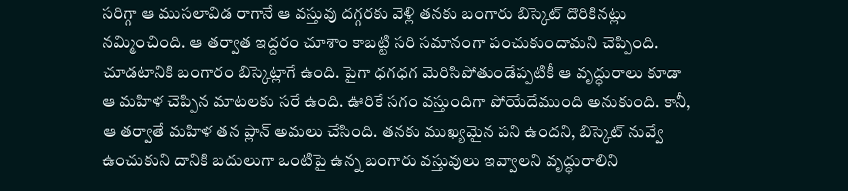సరిగ్గా ఆ ముసలావిడ రాగానే ఆ వస్తువు దగ్గరకు వెళ్లి తనకు బంగారు బిస్కెట్ దొరికినట్లు నమ్మించింది. ఆ తర్వాత ఇద్దరం చూశాం కాబట్టి సరి సమానంగా పంచుకుందామని చెప్పింది.
చూడటానికి బంగారం బిస్కెట్లాగే ఉంది. పైగా ధగధగ మెరిసిపోతుండేప్పటికీ ఆ వృద్ధురాలు కూడా ఆ మహిళ చెప్పిన మాటలకు సరే ఉంది. ఊరికే సగం వస్తుందిగా పోయేదేముంది అనుకుంది. కానీ, ఆ తర్వాతే మహిళ తన ప్లాన్ అమలు చేసింది. తనకు ముఖ్యమైన పని ఉందని, బిస్కెట్ నువ్వే ఉంచుకుని దానికి బదులుగా ఒంటిపై ఉన్న బంగారు వస్తువులు ఇవ్వాలని వృద్ధురాలిని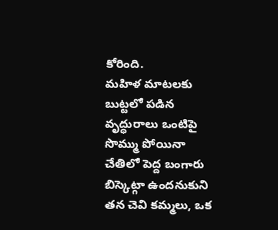కోరింది.
మహిళ మాటలకు బుట్టలో పడిన వృద్ధురాలు ఒంటిపై సొమ్ము పోయినా చేతిలో పెద్ద బంగారు బిస్కెట్గా ఉందనుకుని తన చెవి కమ్మలు, ఒక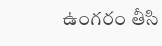ఉంగరం తీసి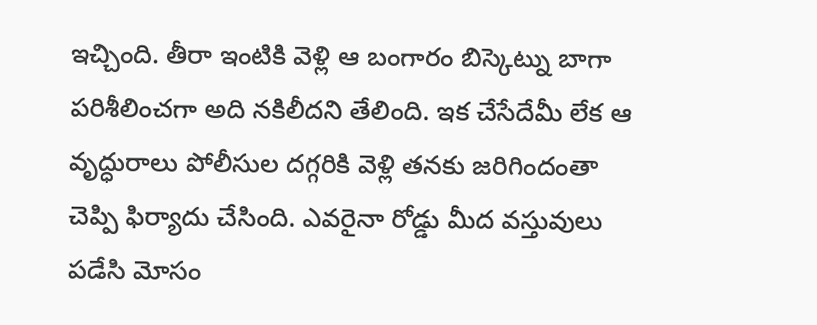ఇచ్చింది. తీరా ఇంటికి వెళ్లి ఆ బంగారం బిస్కెట్ను బాగా పరిశీలించగా అది నకిలీదని తేలింది. ఇక చేసేదేమీ లేక ఆ వృద్ధురాలు పోలీసుల దగ్గరికి వెళ్లి తనకు జరిగిందంతా చెప్పి ఫిర్యాదు చేసింది. ఎవరైనా రోడ్డు మీద వస్తువులు పడేసి మోసం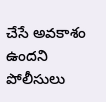చేసే అవకాశం ఉందని పోలీసులు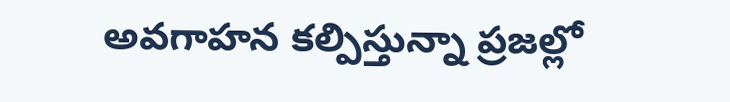అవగాహన కల్పిస్తున్నా ప్రజల్లో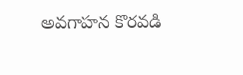అవగాహన కొరవడి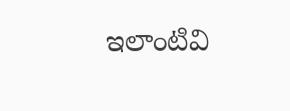ఇలాంటివి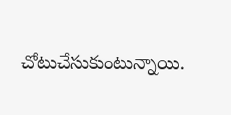చోటుచేసుకుంటున్నాయి.